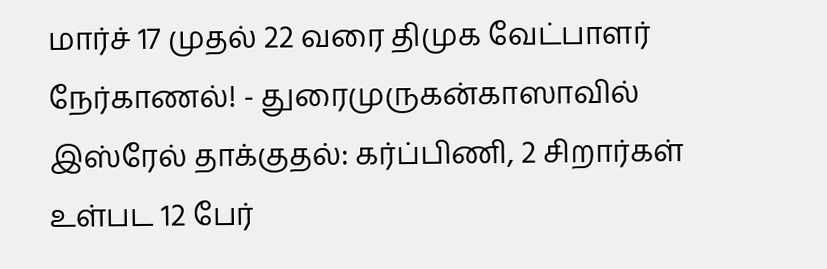மார்ச் 17 முதல் 22 வரை திமுக வேட்பாளர் நேர்காணல்! - துரைமுருகன்காஸாவில் இஸ்ரேல் தாக்குதல்: கர்ப்பிணி, 2 சிறார்கள் உள்பட 12 பேர்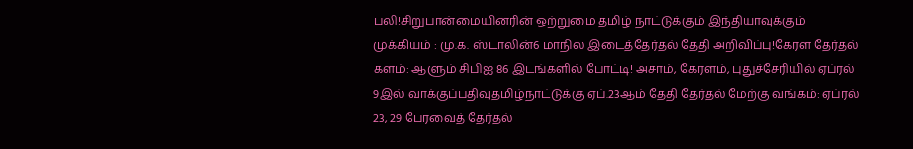பலி!சிறுபான்மையினரின் ஒற்றுமை தமிழ் நாட்டுக்கும் இந்தியாவுக்கும் முக்கியம் : மு.க. ஸ்டாலின்6 மாநில இடைத்தேர்தல் தேதி அறிவிப்பு!கேரள தேர்தல் களம்: ஆளும் சிபிஐ 86 இடங்களில் போட்டி! அசாம், கேரளம், புதுச்சேரியில் ஏப்ரல் 9இல் வாக்குப்பதிவுதமிழ்நாட்டுக்கு ஏப்.23ஆம் தேதி தேர்தல் மேற்கு வங்கம்: ஏப்ரல் 23, 29 பேரவைத் தேர்தல்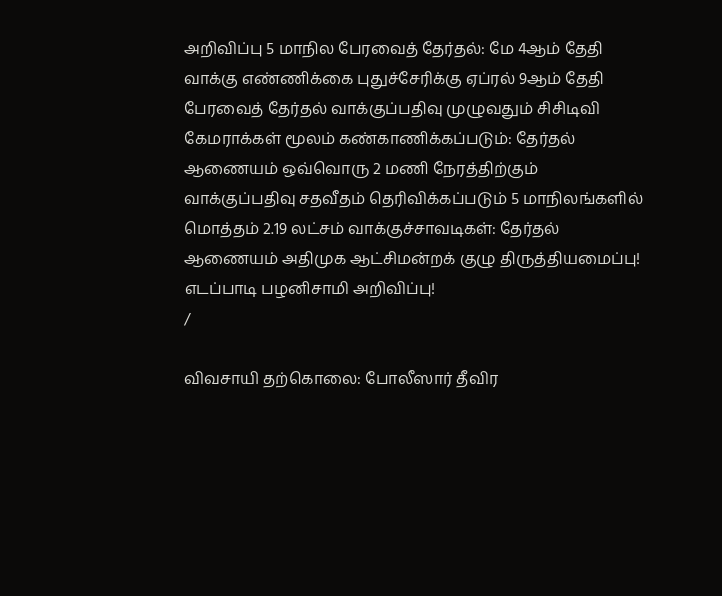அறிவிப்பு 5 மாநில பேரவைத் தேர்தல்: மே 4ஆம் தேதி வாக்கு எண்ணிக்கை புதுச்சேரிக்கு ஏப்ரல் 9ஆம் தேதி பேரவைத் தேர்தல் வாக்குப்பதிவு முழுவதும் சிசிடிவி கேமராக்கள் மூலம் கண்காணிக்கப்படும்: தேர்தல் ஆணையம் ஒவ்வொரு 2 மணி நேரத்திற்கும் வாக்குப்பதிவு சதவீதம் தெரிவிக்கப்படும் 5 மாநிலங்களில் மொத்தம் 2.19 லட்சம் வாக்குச்சாவடிகள்: தேர்தல் ஆணையம் அதிமுக ஆட்சிமன்றக் குழு திருத்தியமைப்பு! எடப்பாடி பழனிசாமி அறிவிப்பு!
/

விவசாயி தற்கொலை: போலீஸார் தீவிர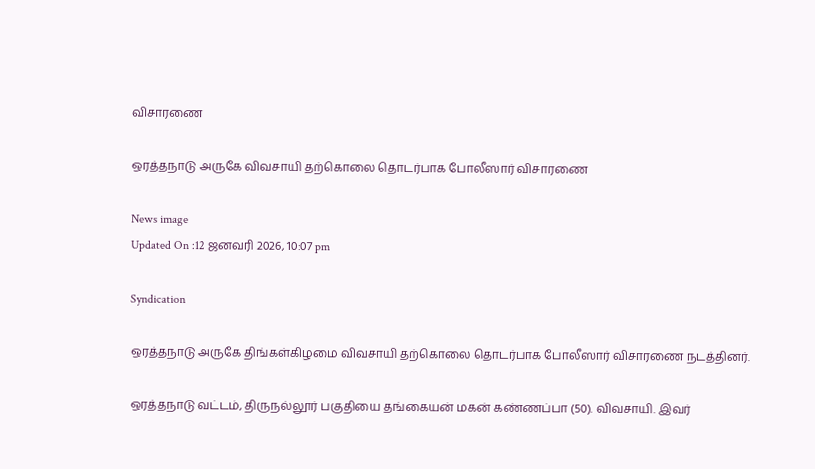விசாரணை

ஒரத்தநாடு அருகே விவசாயி தற்கொலை தொடர்பாக போலீஸார் விசாரணை

News image
Updated On :12 ஜனவரி 2026, 10:07 pm

Syndication

ஒரத்தநாடு அருகே திங்கள்கிழமை விவசாயி தற்கொலை தொடர்பாக போலீஸார் விசாரணை நடத்தினர்.

ஒரத்தநாடு வட்டம், திருநல்லூர் பகுதியை தங்கையன் மகன் கண்ணப்பா (50). விவசாயி. இவர்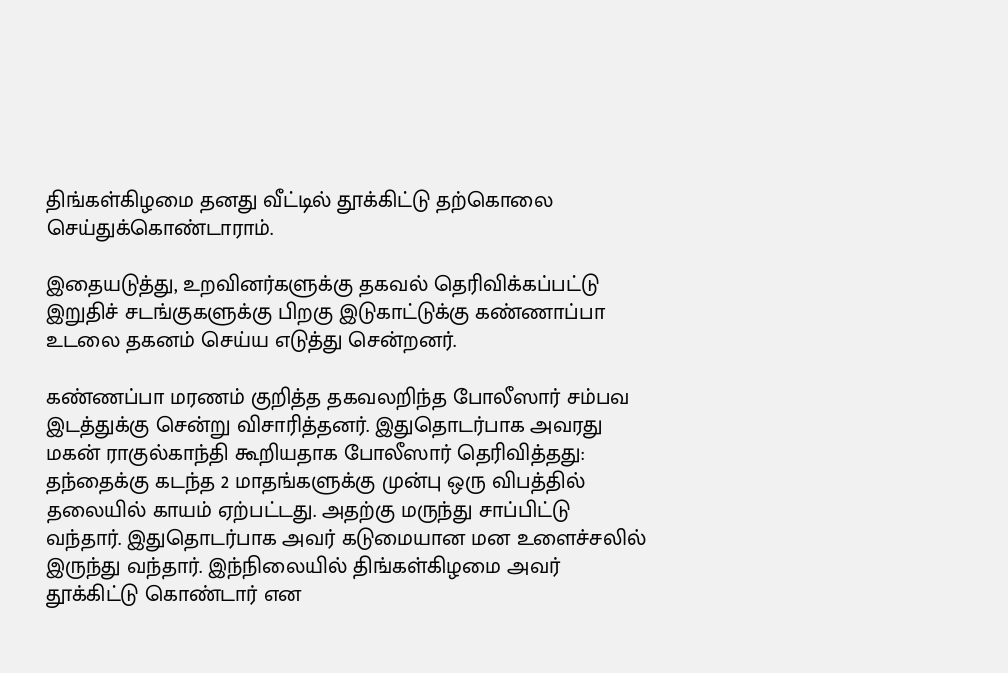திங்கள்கிழமை தனது வீட்டில் தூக்கிட்டு தற்கொலை செய்துக்கொண்டாராம்.

இதையடுத்து, உறவினர்களுக்கு தகவல் தெரிவிக்கப்பட்டு இறுதிச் சடங்குகளுக்கு பிறகு இடுகாட்டுக்கு கண்ணாப்பா உடலை தகனம் செய்ய எடுத்து சென்றனர்.

கண்ணப்பா மரணம் குறித்த தகவலறிந்த போலீஸார் சம்பவ இடத்துக்கு சென்று விசாரித்தனர். இதுதொடர்பாக அவரது மகன் ராகுல்காந்தி கூறியதாக போலீஸார் தெரிவித்தது: தந்தைக்கு கடந்த 2 மாதங்களுக்கு முன்பு ஒரு விபத்தில் தலையில் காயம் ஏற்பட்டது. அதற்கு மருந்து சாப்பிட்டு வந்தார். இதுதொடர்பாக அவர் கடுமையான மன உளைச்சலில் இருந்து வந்தார். இந்நிலையில் திங்கள்கிழமை அவர் தூக்கிட்டு கொண்டார் என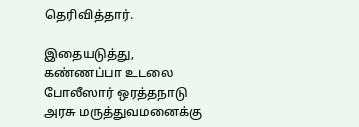தெரிவித்தார்.

இதையடுத்து, கண்ணப்பா உடலை போலீஸார் ஒரத்தநாடு அரசு மருத்துவமனைக்கு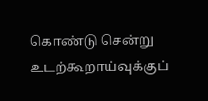கொண்டு சென்று உடற்கூறாய்வுக்குப்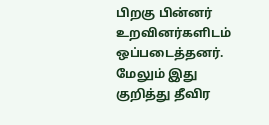பிறகு பின்னர் உறவினர்களிடம் ஒப்படைத்தனர். மேலும் இது குறித்து தீவிர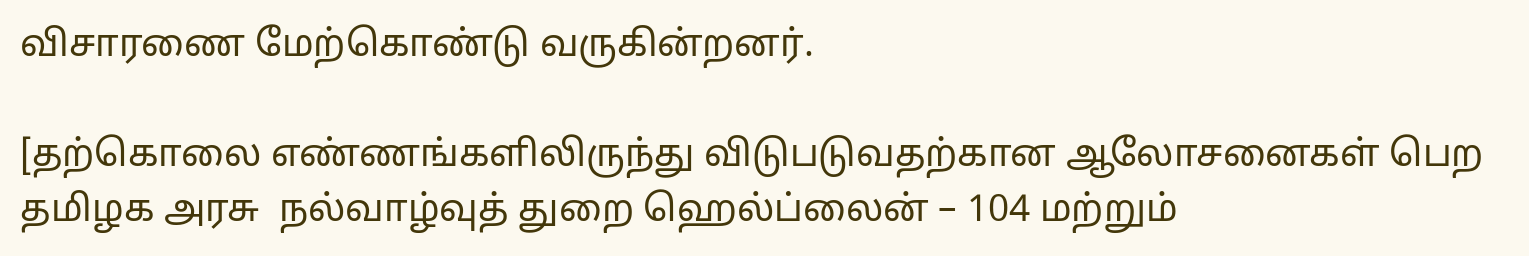விசாரணை மேற்கொண்டு வருகின்றனர்.

[தற்கொலை எண்ணங்களிலிருந்து விடுபடுவதற்கான ஆலோசனைகள் பெற தமிழக அரசு  நல்வாழ்வுத் துறை ஹெல்ப்லைன் – 104 மற்றும்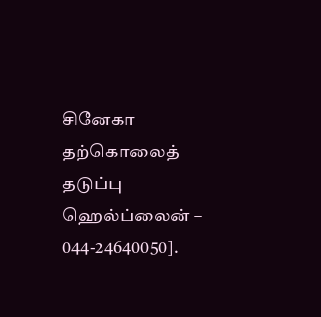சினேகா தற்கொலைத் தடுப்பு ஹெல்ப்லைன் – 044-24640050].